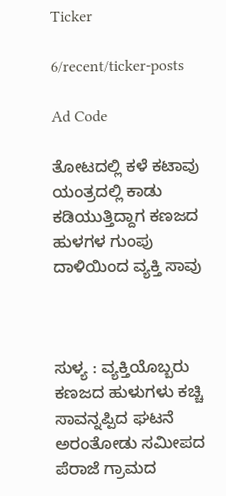Ticker

6/recent/ticker-posts

Ad Code

ತೋಟದಲ್ಲಿ ಕಳೆ ಕಟಾವು ಯಂತ್ರದಲ್ಲಿ ಕಾಡು ಕಡಿಯುತ್ತಿದ್ದಾಗ ಕಣಜದ ಹುಳಗಳ ಗುಂಪು ದಾಳಿಯಿಂದ ವ್ಯಕ್ತಿ ಸಾವು



ಸುಳ್ಯ : ವ್ಯಕ್ತಿಯೊಬ್ಬರು ಕಣಜದ ಹುಳುಗಳು ಕಚ್ಚಿ ಸಾವನ್ನಪ್ಪಿದ ಘಟನೆ ಅರಂತೋಡು ಸಮೀಪದ ಪೆರಾಜೆ ಗ್ರಾಮದ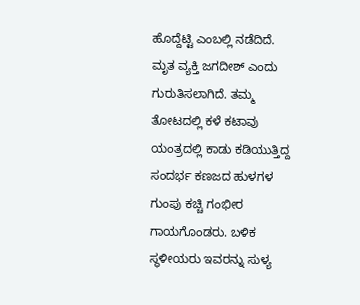ಹೊದ್ದೆಟ್ಟಿ ಎಂಬಲ್ಲಿ ನಡೆದಿದೆ. ಮೃತ ವ್ಯಕ್ತಿ ಜಗದೀಶ್ ಎಂದು ಗುರುತಿಸಲಾಗಿದೆ. ತಮ್ಮ ತೋಟದಲ್ಲಿ ಕಳೆ ಕಟಾವು ಯಂತ್ರದಲ್ಲಿ ಕಾಡು ಕಡಿಯುತ್ತಿದ್ದ ಸಂದರ್ಭ ಕಣಜದ ಹುಳಗಳ ಗುಂಪು ಕಚ್ಚಿ ಗಂಭೀರ ಗಾಯಗೊಂಡರು. ಬಳಿಕ ಸ್ಥಳೀಯರು ಇವರನ್ನು ಸುಳ್ಯ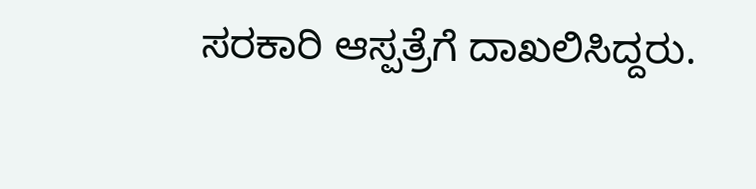ಸರಕಾರಿ ಆಸ್ಪತ್ರೆಗೆ ದಾಖಲಿಸಿದ್ದರು.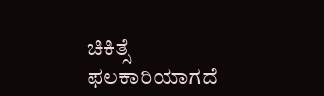ಚಿಕಿತ್ಸೆ ಫಲಕಾರಿಯಾಗದೆ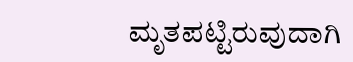ಮೃತಪಟ್ಟಿರುವುದಾಗಿ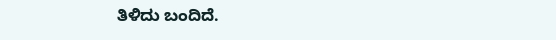ತಿಳಿದು ಬಂದಿದೆ.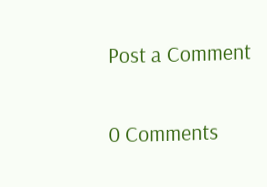Post a Comment

0 Comments